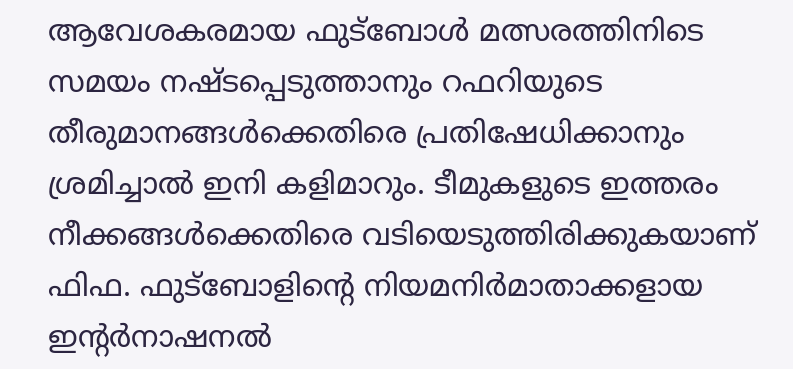ആവേശകരമായ ഫുട്ബോൾ മത്സരത്തിനിടെ സമയം നഷ്ടപ്പെടുത്താനും റഫറിയുടെ തീരുമാനങ്ങൾക്കെതിരെ പ്രതിഷേധിക്കാനും ശ്രമിച്ചാൽ ഇനി കളിമാറും. ടീമുകളുടെ ഇത്തരം നീക്കങ്ങൾക്കെതിരെ വടിയെടുത്തിരിക്കുകയാണ് ഫിഫ. ഫുട്ബോളിന്റെ നിയമനിർമാതാക്കളായ ഇന്റർനാഷനൽ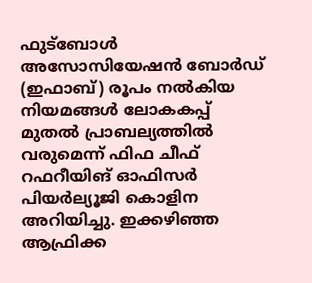ഫുട്ബോൾ അസോസിയേഷൻ ബോർഡ് (ഇഫാബ്) രൂപം നൽകിയ നിയമങ്ങൾ ലോകകപ്പ് മുതൽ പ്രാബല്യത്തിൽ വരുമെന്ന് ഫിഫ ചീഫ് റഫറീയിങ് ഓഫിസർ പിയർല്യൂജി കൊളിന അറിയിച്ചു. ഇക്കഴിഞ്ഞ ആഫ്രിക്ക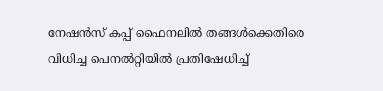നേഷൻസ് കപ്പ് ഫൈനലിൽ തങ്ങൾക്കെതിരെ വിധിച്ച പെനൽറ്റിയിൽ പ്രതിഷേധിച്ച്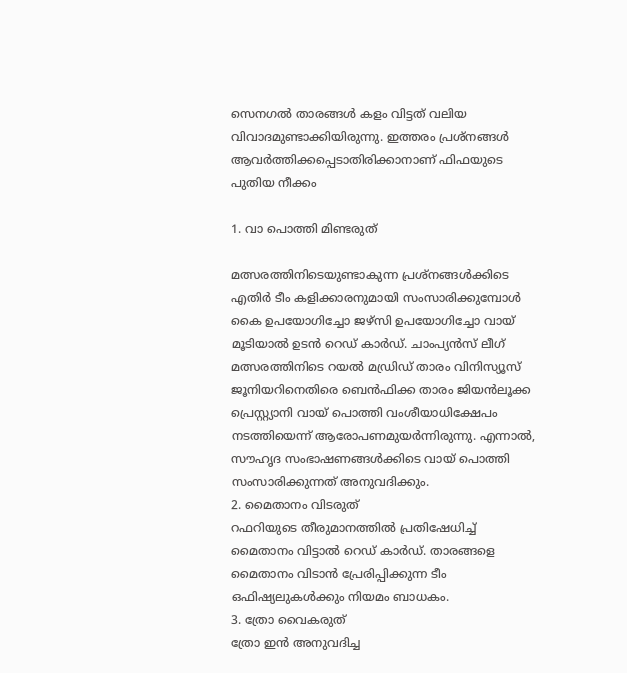സെനഗൽ താരങ്ങൾ കളം വിട്ടത് വലിയ വിവാദമുണ്ടാക്കിയിരുന്നു. ഇത്തരം പ്രശ്നങ്ങൾ ആവർത്തിക്കപ്പെടാതിരിക്കാനാണ് ഫിഫയുടെ പുതിയ നീക്കം

1. വാ പൊത്തി മിണ്ടരുത്

മത്സരത്തിനിടെയുണ്ടാകുന്ന പ്രശ്നങ്ങൾക്കിടെ എതിർ ടീം കളിക്കാരനുമായി സംസാരിക്കുമ്പോൾ കൈ ഉപയോഗിച്ചോ ജഴ്സി ഉപയോഗിച്ചോ വായ് മൂടിയാൽ ഉടൻ റെഡ് കാർഡ്. ചാംപ്യൻസ് ലീഗ് മത്സരത്തിനിടെ റയൽ മഡ്രിഡ് താരം വിനിസ്യൂസ് ജൂനിയറിനെതിരെ ബെൻഫിക്ക താരം ജിയൻലൂക്ക പ്രെസ്റ്റ്യാനി വായ് പൊത്തി വംശീയാധിക്ഷേപം നടത്തിയെന്ന് ആരോപണമുയർന്നിരുന്നു. എന്നാൽ, സൗഹൃദ സംഭാഷണങ്ങൾക്കിടെ വായ് പൊത്തി സംസാരിക്കുന്നത് അനുവദിക്കും.
2. മൈതാനം വിടരുത്
റഫറിയുടെ തീരുമാനത്തിൽ പ്രതിഷേധിച്ച് മൈതാനം വിട്ടാൽ റെഡ് കാർഡ്. താരങ്ങളെ മൈതാനം വിടാൻ പ്രേരിപ്പിക്കുന്ന ടീം ഒഫിഷ്യലുകൾക്കും നിയമം ബാധകം.
3. ത്രോ വൈകരുത്
ത്രോ ഇൻ അനുവദിച്ച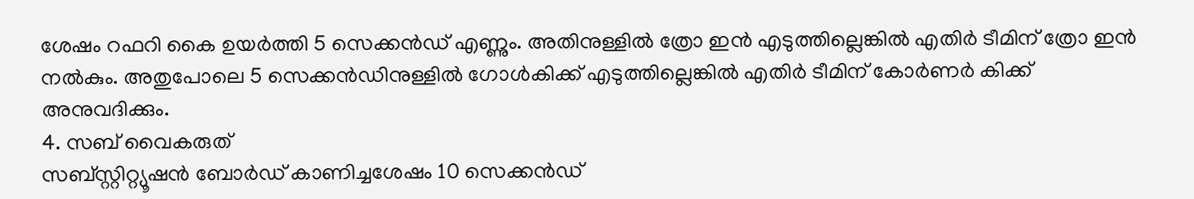ശേഷം റഫറി കൈ ഉയർത്തി 5 സെക്കൻഡ് എണ്ണും. അതിനുള്ളിൽ ത്രോ ഇൻ എടുത്തില്ലെങ്കിൽ എതിർ ടീമിന് ത്രോ ഇൻ നൽകും. അതുപോലെ 5 സെക്കൻഡിനുള്ളിൽ ഗോൾകിക്ക് എടുത്തില്ലെങ്കിൽ എതിർ ടീമിന് കോർണർ കിക്ക് അനുവദിക്കും.
4. സബ് വൈകരുത്
സബ്സ്റ്റിറ്റ്യൂഷൻ ബോർഡ് കാണിച്ചശേഷം 10 സെക്കൻഡ്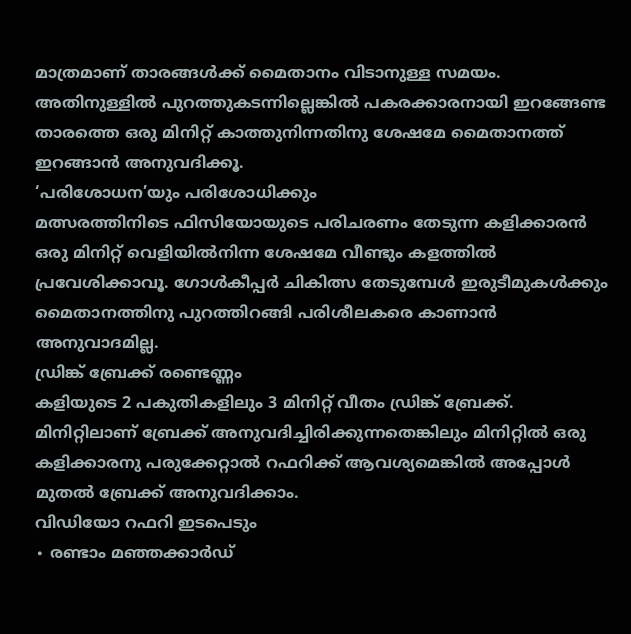മാത്രമാണ് താരങ്ങൾക്ക് മൈതാനം വിടാനുള്ള സമയം. അതിനുള്ളിൽ പുറത്തുകടന്നില്ലെങ്കിൽ പകരക്കാരനായി ഇറങ്ങേണ്ട താരത്തെ ഒരു മിനിറ്റ് കാത്തുനിന്നതിനു ശേഷമേ മൈതാനത്ത് ഇറങ്ങാൻ അനുവദിക്കൂ.
‘പരിശോധന’യും പരിശോധിക്കും
മത്സരത്തിനിടെ ഫിസിയോയുടെ പരിചരണം തേടുന്ന കളിക്കാരൻ ഒരു മിനിറ്റ് വെളിയിൽനിന്ന ശേഷമേ വീണ്ടും കളത്തിൽ പ്രവേശിക്കാവൂ. ഗോൾകീപ്പർ ചികിത്സ തേടുമ്പേൾ ഇരുടീമുകൾക്കും മൈതാനത്തിനു പുറത്തിറങ്ങി പരിശീലകരെ കാണാൻ അനുവാദമില്ല.
ഡ്രിങ്ക് ബ്രേക്ക് രണ്ടെണ്ണം
കളിയുടെ 2 പകുതികളിലും 3 മിനിറ്റ് വീതം ഡ്രിങ്ക് ബ്രേക്ക്. മിനിറ്റിലാണ് ബ്രേക്ക് അനുവദിച്ചിരിക്കുന്നതെങ്കിലും മിനിറ്റിൽ ഒരു കളിക്കാരനു പരുക്കേറ്റാൽ റഫറിക്ക് ആവശ്യമെങ്കിൽ അപ്പോൾ മുതൽ ബ്രേക്ക് അനുവദിക്കാം.
വിഡിയോ റഫറി ഇടപെടും
∙ രണ്ടാം മഞ്ഞക്കാർഡ്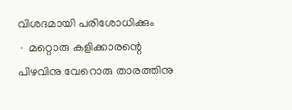വിശദമായി പരിശോധിക്കും
∙ മറ്റൊരു കളിക്കാരന്റെ പിഴവിനു വേറൊരു താരത്തിനു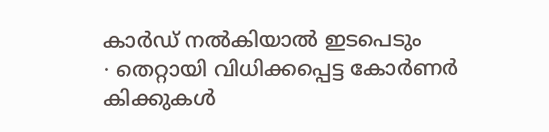കാർഡ് നൽകിയാൽ ഇടപെടും
∙ തെറ്റായി വിധിക്കപ്പെട്ട കോർണർ കിക്കുകൾ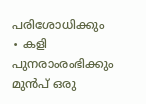പരിശോധിക്കും
∙ കളി പുനരാംരംഭിക്കും മുൻപ് ഒരു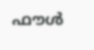ഫൗൾ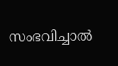സംഭവിച്ചാൽ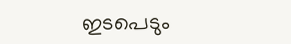ഇടപെടും